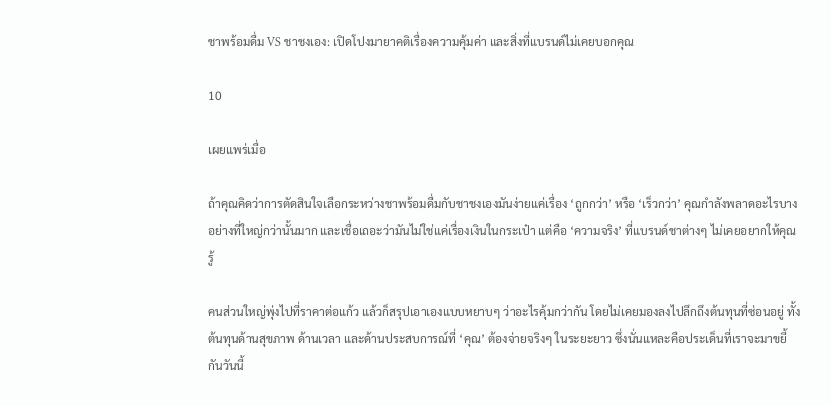ชาพร้อมดื่ม VS ชาชงเอง: เปิดโปงมายาคติเรื่องความคุ้มค่า และสิ่งที่แบรนด์ไม่เคยบอกคุณ

10

เผยแพร่เมื่อ

ถ้าคุณคิดว่าการตัดสินใจเลือกระหว่างชาพร้อมดื่มกับชาชงเองมันง่ายแค่เรื่อง ‘ถูกกว่า’ หรือ ‘เร็วกว่า’ คุณกำลังพลาดอะไรบางอย่างที่ใหญ่กว่านั้นมาก และเชื่อเถอะว่ามันไม่ใช่แค่เรื่องเงินในกระเป๋า แต่คือ ‘ความจริง’ ที่แบรนด์ชาต่างๆ ไม่เคยอยากให้คุณรู้

คนส่วนใหญ่พุ่งไปที่ราคาต่อแก้ว แล้วก็สรุปเอาเองแบบหยาบๆ ว่าอะไรคุ้มกว่ากัน โดยไม่เคยมองลงไปลึกถึงต้นทุนที่ซ่อนอยู่ ทั้งต้นทุนด้านสุขภาพ ด้านเวลา และด้านประสบการณ์ที่ ‘คุณ’ ต้องจ่ายจริงๆ ในระยะยาว ซึ่งนั่นแหละคือประเด็นที่เราจะมาขยี้กันวันนี้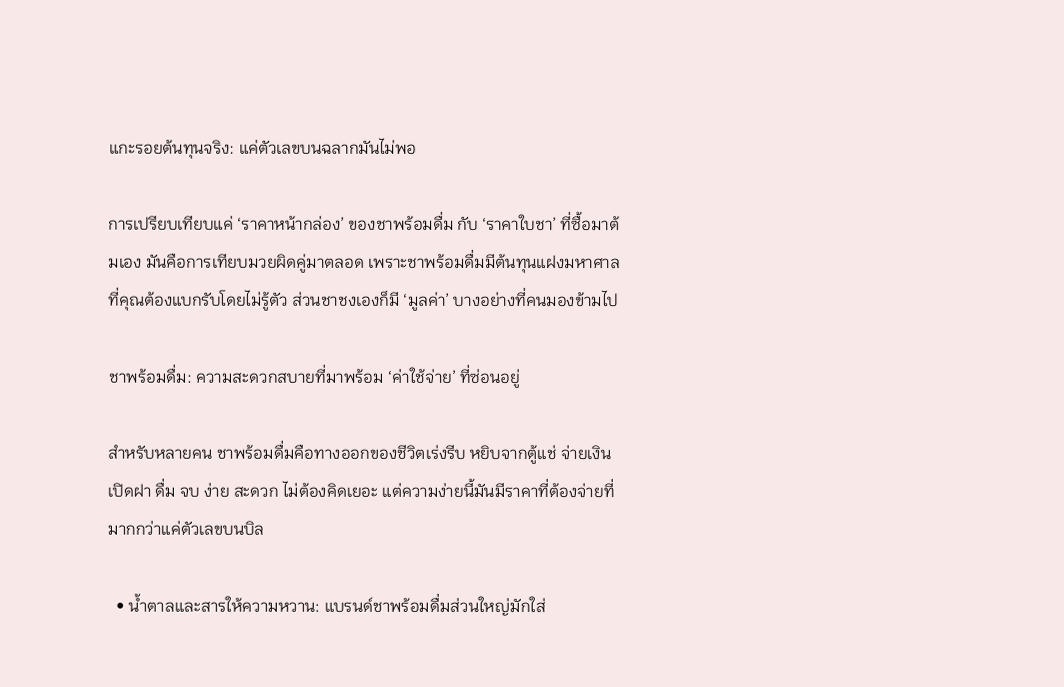แกะรอยต้นทุนจริง: แค่ตัวเลขบนฉลากมันไม่พอ

การเปรียบเทียบแค่ ‘ราคาหน้ากล่อง’ ของชาพร้อมดื่ม กับ ‘ราคาใบชา’ ที่ซื้อมาต้มเอง มันคือการเทียบมวยผิดคู่มาตลอด เพราะชาพร้อมดื่มมีต้นทุนแฝงมหาศาลที่คุณต้องแบกรับโดยไม่รู้ตัว ส่วนชาชงเองก็มี ‘มูลค่า’ บางอย่างที่คนมองข้ามไป

ชาพร้อมดื่ม: ความสะดวกสบายที่มาพร้อม ‘ค่าใช้จ่าย’ ที่ซ่อนอยู่

สำหรับหลายคน ชาพร้อมดื่มคือทางออกของชีวิตเร่งรีบ หยิบจากตู้แช่ จ่ายเงิน เปิดฝา ดื่ม จบ ง่าย สะดวก ไม่ต้องคิดเยอะ แต่ความง่ายนี้มันมีราคาที่ต้องจ่ายที่มากกว่าแค่ตัวเลขบนบิล

  • น้ำตาลและสารให้ความหวาน: แบรนด์ชาพร้อมดื่มส่วนใหญ่มักใส่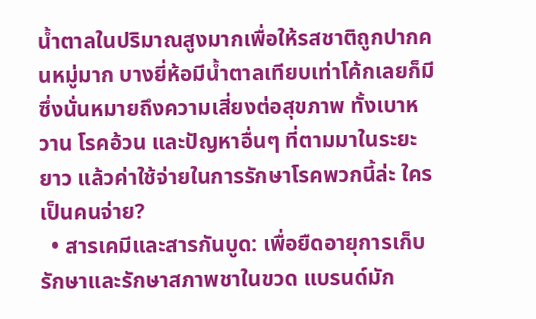น้ำตาลในปริมาณสูงมากเพื่อให้รสชาติถูกปากคนหมู่มาก บางยี่ห้อมีน้ำตาลเทียบเท่าโค้กเลยก็มี ซึ่งนั่นหมายถึงความเสี่ยงต่อสุขภาพ ทั้งเบาหวาน โรคอ้วน และปัญหาอื่นๆ ที่ตามมาในระยะยาว แล้วค่าใช้จ่ายในการรักษาโรคพวกนี้ล่ะ ใครเป็นคนจ่าย?
  • สารเคมีและสารกันบูด: เพื่อยืดอายุการเก็บรักษาและรักษาสภาพชาในขวด แบรนด์มัก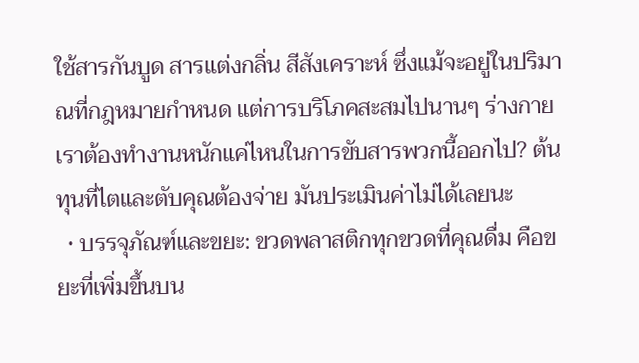ใช้สารกันบูด สารแต่งกลิ่น สีสังเคราะห์ ซึ่งแม้จะอยู่ในปริมาณที่กฎหมายกำหนด แต่การบริโภคสะสมไปนานๆ ร่างกายเราต้องทำงานหนักแค่ไหนในการขับสารพวกนี้ออกไป? ต้นทุนที่ไตและตับคุณต้องจ่าย มันประเมินค่าไม่ได้เลยนะ
  • บรรจุภัณฑ์และขยะ: ขวดพลาสติกทุกขวดที่คุณดื่ม คือขยะที่เพิ่มขึ้นบน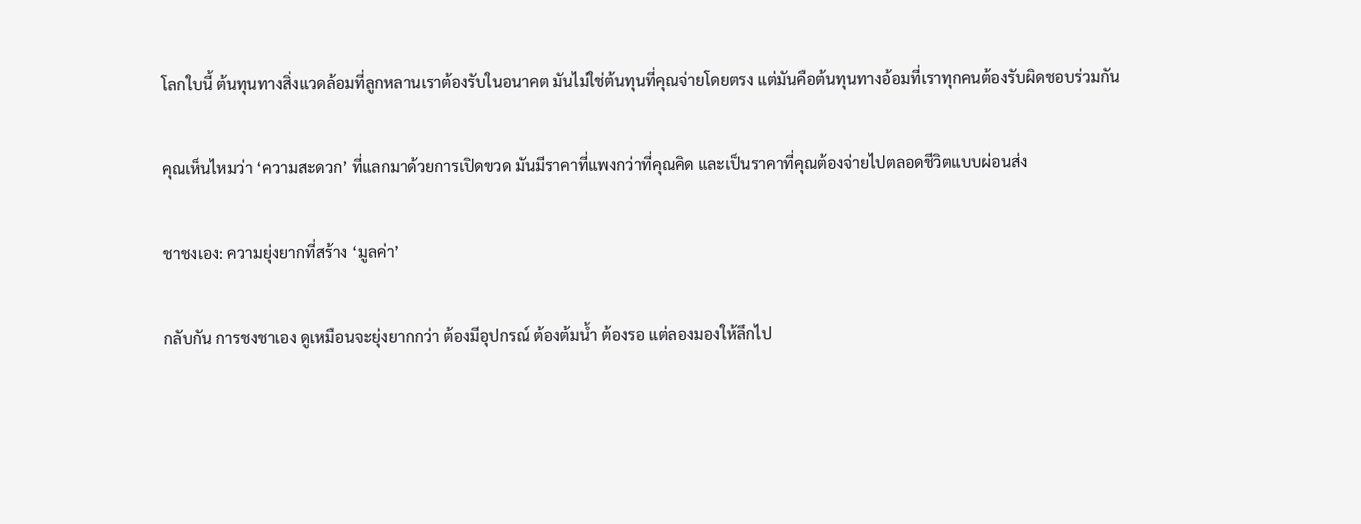โลกใบนี้ ต้นทุนทางสิ่งแวดล้อมที่ลูกหลานเราต้องรับในอนาคต มันไม่ใช่ต้นทุนที่คุณจ่ายโดยตรง แต่มันคือต้นทุนทางอ้อมที่เราทุกคนต้องรับผิดชอบร่วมกัน

คุณเห็นไหมว่า ‘ความสะดวก’ ที่แลกมาด้วยการเปิดขวด มันมีราคาที่แพงกว่าที่คุณคิด และเป็นราคาที่คุณต้องจ่ายไปตลอดชีวิตแบบผ่อนส่ง

ชาชงเอง: ความยุ่งยากที่สร้าง ‘มูลค่า’

กลับกัน การชงชาเอง ดูเหมือนจะยุ่งยากกว่า ต้องมีอุปกรณ์ ต้องต้มน้ำ ต้องรอ แต่ลองมองให้ลึกไป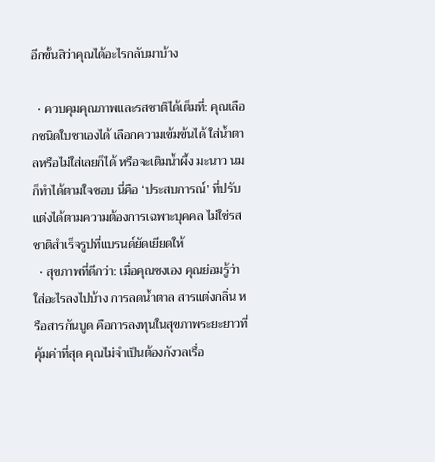อีกขั้นสิว่าคุณได้อะไรกลับมาบ้าง

  • ควบคุมคุณภาพและรสชาติได้เต็มที่: คุณเลือกชนิดใบชาเองได้ เลือกความเข้มข้นได้ ใส่น้ำตาลหรือไม่ใส่เลยก็ได้ หรือจะเติมน้ำผึ้ง มะนาว นม ก็ทำได้ตามใจชอบ นี่คือ ‘ประสบการณ์’ ที่ปรับแต่งได้ตามความต้องการเฉพาะบุคคล ไม่ใช่รสชาติสำเร็จรูปที่แบรนด์ยัดเยียดให้
  • สุขภาพที่ดีกว่า: เมื่อคุณชงเอง คุณย่อมรู้ว่าใส่อะไรลงไปบ้าง การลดน้ำตาล สารแต่งกลิ่น หรือสารกันบูด คือการลงทุนในสุขภาพระยะยาวที่คุ้มค่าที่สุด คุณไม่จำเป็นต้องกังวลเรื่อ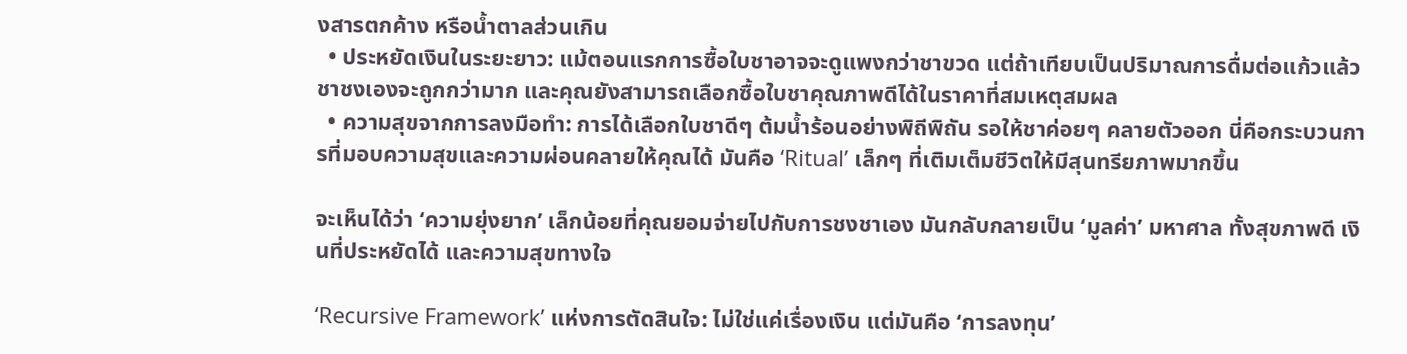งสารตกค้าง หรือน้ำตาลส่วนเกิน
  • ประหยัดเงินในระยะยาว: แม้ตอนแรกการซื้อใบชาอาจจะดูแพงกว่าชาขวด แต่ถ้าเทียบเป็นปริมาณการดื่มต่อแก้วแล้ว ชาชงเองจะถูกกว่ามาก และคุณยังสามารถเลือกซื้อใบชาคุณภาพดีได้ในราคาที่สมเหตุสมผล
  • ความสุขจากการลงมือทำ: การได้เลือกใบชาดีๆ ต้มน้ำร้อนอย่างพิถีพิถัน รอให้ชาค่อยๆ คลายตัวออก นี่คือกระบวนการที่มอบความสุขและความผ่อนคลายให้คุณได้ มันคือ ‘Ritual’ เล็กๆ ที่เติมเต็มชีวิตให้มีสุนทรียภาพมากขึ้น

จะเห็นได้ว่า ‘ความยุ่งยาก’ เล็กน้อยที่คุณยอมจ่ายไปกับการชงชาเอง มันกลับกลายเป็น ‘มูลค่า’ มหาศาล ทั้งสุขภาพดี เงินที่ประหยัดได้ และความสุขทางใจ

‘Recursive Framework’ แห่งการตัดสินใจ: ไม่ใช่แค่เรื่องเงิน แต่มันคือ ‘การลงทุน’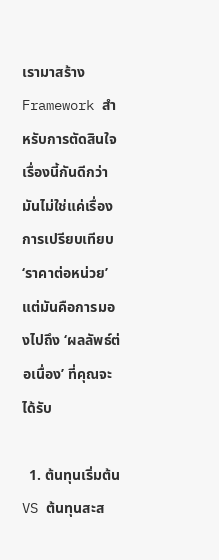เรามาสร้าง Framework สำหรับการตัดสินใจเรื่องนี้กันดีกว่า มันไม่ใช่แค่เรื่องการเปรียบเทียบ ‘ราคาต่อหน่วย’ แต่มันคือการมองไปถึง ‘ผลลัพธ์ต่อเนื่อง’ ที่คุณจะได้รับ

  1. ต้นทุนเริ่มต้น VS ต้นทุนสะส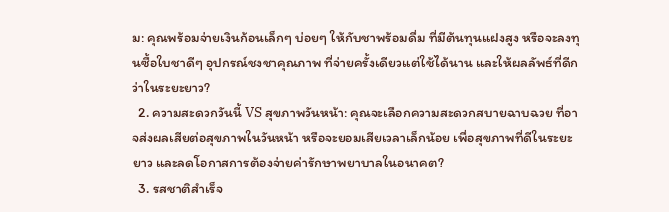ม: คุณพร้อมจ่ายเงินก้อนเล็กๆ บ่อยๆ ให้กับชาพร้อมดื่ม ที่มีต้นทุนแฝงสูง หรือจะลงทุนซื้อใบชาดีๆ อุปกรณ์ชงชาคุณภาพ ที่จ่ายครั้งเดียวแต่ใช้ได้นาน และให้ผลลัพธ์ที่ดีกว่าในระยะยาว?
  2. ความสะดวกวันนี้ VS สุขภาพวันหน้า: คุณจะเลือกความสะดวกสบายฉาบฉวย ที่อาจส่งผลเสียต่อสุขภาพในวันหน้า หรือจะยอมเสียเวลาเล็กน้อย เพื่อสุขภาพที่ดีในระยะยาว และลดโอกาสการต้องจ่ายค่ารักษาพยาบาลในอนาคต?
  3. รสชาติสำเร็จ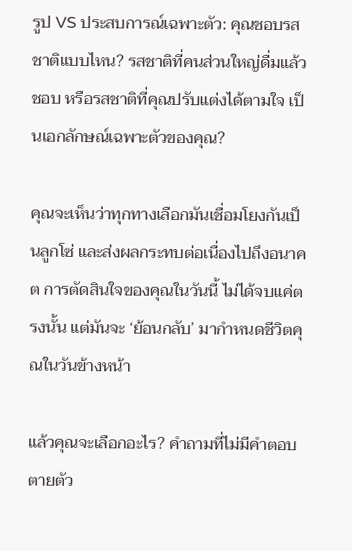รูป VS ประสบการณ์เฉพาะตัว: คุณชอบรสชาติแบบไหน? รสชาติที่คนส่วนใหญ่ดื่มแล้วชอบ หรือรสชาติที่คุณปรับแต่งได้ตามใจ เป็นเอกลักษณ์เฉพาะตัวของคุณ?

คุณจะเห็นว่าทุกทางเลือกมันเชื่อมโยงกันเป็นลูกโซ่ และส่งผลกระทบต่อเนื่องไปถึงอนาคต การตัดสินใจของคุณในวันนี้ ไม่ได้จบแค่ตรงนั้น แต่มันจะ ‘ย้อนกลับ’ มากำหนดชีวิตคุณในวันข้างหน้า

แล้วคุณจะเลือกอะไร? คำถามที่ไม่มีคำตอบตายตัว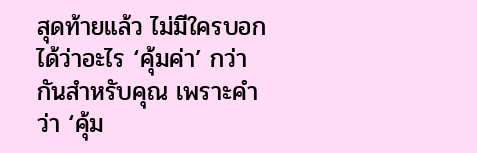สุดท้ายแล้ว ไม่มีใครบอกได้ว่าอะไร ‘คุ้มค่า’ กว่ากันสำหรับคุณ เพราะคำว่า ‘คุ้ม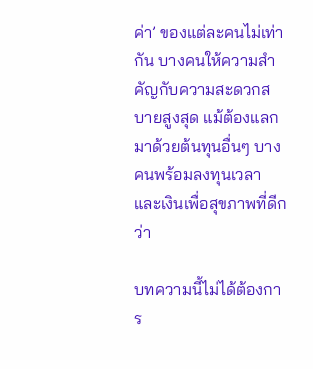ค่า’ ของแต่ละคนไม่เท่ากัน บางคนให้ความสำคัญกับความสะดวกสบายสูงสุด แม้ต้องแลกมาด้วยต้นทุนอื่นๆ บางคนพร้อมลงทุนเวลาและเงินเพื่อสุขภาพที่ดีกว่า

บทความนี้ไม่ได้ต้องการ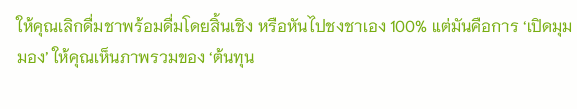ให้คุณเลิกดื่มชาพร้อมดื่มโดยสิ้นเชิง หรือหันไปชงชาเอง 100% แต่มันคือการ ‘เปิดมุมมอง’ ให้คุณเห็นภาพรวมของ ‘ต้นทุน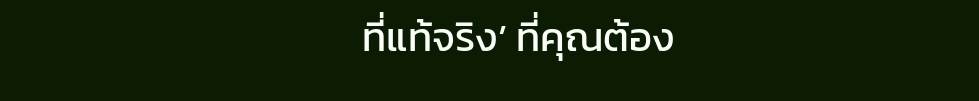ที่แท้จริง’ ที่คุณต้อง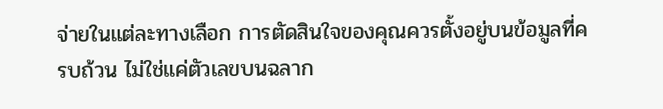จ่ายในแต่ละทางเลือก การตัดสินใจของคุณควรตั้งอยู่บนข้อมูลที่ครบถ้วน ไม่ใช่แค่ตัวเลขบนฉลาก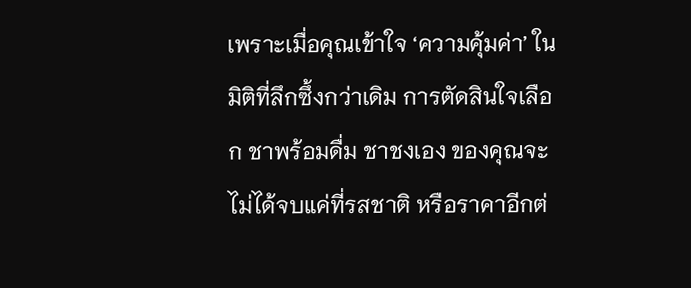เพราะเมื่อคุณเข้าใจ ‘ความคุ้มค่า’ ในมิติที่ลึกซึ้งกว่าเดิม การตัดสินใจเลือก ชาพร้อมดื่ม ชาชงเอง ของคุณจะไม่ได้จบแค่ที่รสชาติ หรือราคาอีกต่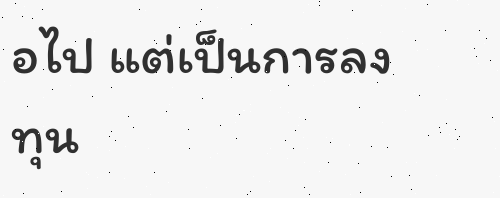อไป แต่เป็นการลงทุน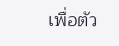เพื่อตัว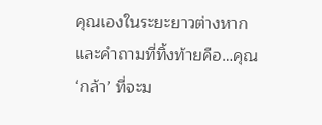คุณเองในระยะยาวต่างหาก และคำถามที่ทิ้งท้ายคือ…คุณ ‘กล้า’ ที่จะม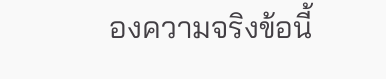องความจริงข้อนี้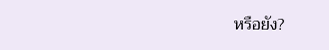หรือยัง?